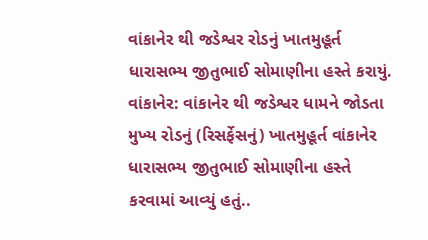વાંકાનેર થી જડેશ્વર રોડનું ખાતમુહૂર્ત ધારાસભ્ય જીતુભાઈ સોમાણીના હસ્તે કરાયું.
વાંકાનેર: વાંકાનેર થી જડેશ્વર ધામને જોડતા મુખ્ય રોડનું (રિસર્ફેસનું) ખાતમુહૂર્ત વાંકાનેર ધારાસભ્ય જીતુભાઈ સોમાણીના હસ્તે કરવામાં આવ્યું હતું..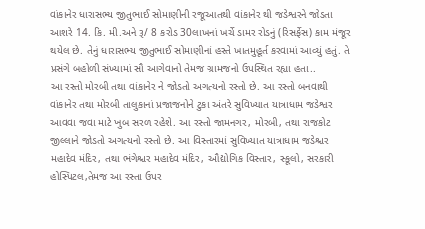વાંકાનેર ધારાસભ્ય જીતુભાઈ સોમાણીની રજૂઆતથી વાંકાનેર થી જડેશ્વરને જોડતા આશરે 14. કિ. મી.અને રૂ/ 8 કરોડ 30લાખનાં ખર્ચે ડામર રોડનું (રિસર્ફેસ) કામ મંજૂર થયેલ છે. તેનું ધારાસભ્ય જીતુભાઈ સોમાણીનાં હસ્તે ખાતમુહૂર્ત કરવામાં આવ્યું હતું. તે પ્રસંગે બહોળી સંખ્યામાં સૌ આગેવાનો તેમજ ગ્રામજનો ઉપસ્થિત રહ્યા હતા..
આ રસ્તો મોરબી તથા વાંકાનેર ને જોડતો અગત્યનો રસ્તો છે. આ રસ્તો બનવાથી વાંકાનેર તથા મોરબી તાલુકાનાં પ્રજાજનોને ટુકા અંતરે સુવિખ્યાત યાત્રાધામ જડેશ્વર આવવા જવા માટે ખુબ સરળ રહેશે. આ રસ્તો જામનગર, મોરબી, તથા રાજકોટ જીલ્લાને જોડતો અગત્યનો રસ્તો છે. આ વિસ્તારમાં સુવિખ્યાત યાત્રાધામ જડેશ્ચર મહાદેવ મંદિર, તથા ભંગેશ્ચર મહાદેવ મંદિર, ઔદ્યોગિક વિસ્તાર, સ્કૂલો, સરકારી હોસ્પિટલ,તેમજ આ રસ્તા ઉપર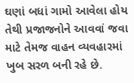ઘણાં બધાં ગામો આવેલા હોય તેથી પ્રજાજનોને આવવાં જવા માટે તેમજ વાહન વ્યવહારમાં ખુબ સરળ બની રહે છે.